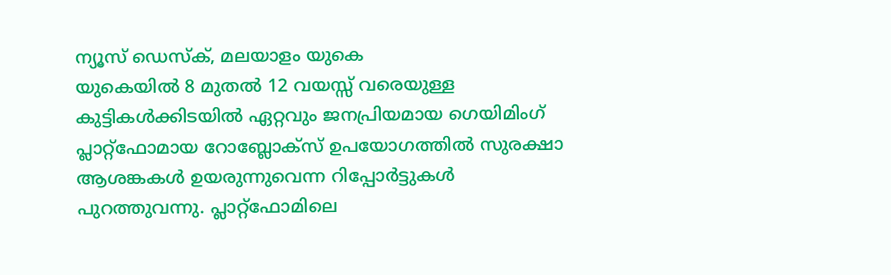ന്യൂസ് ഡെസ്ക്, മലയാളം യുകെ
യുകെയിൽ 8 മുതൽ 12 വയസ്സ് വരെയുള്ള കുട്ടികൾക്കിടയിൽ ഏറ്റവും ജനപ്രിയമായ ഗെയിമിംഗ് പ്ലാറ്റ്ഫോമായ റോബ്ലോക്സ് ഉപയോഗത്തിൽ സുരക്ഷാ ആശങ്കകൾ ഉയരുന്നുവെന്ന റിപ്പോർട്ടുകൾ പുറത്തുവന്നു. പ്ലാറ്റ്ഫോമിലെ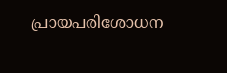പ്രായപരിശോധന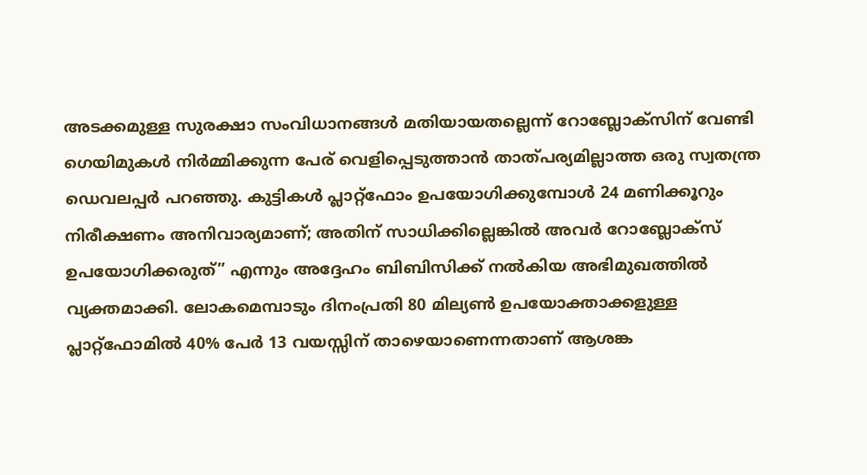അടക്കമുള്ള സുരക്ഷാ സംവിധാനങ്ങൾ മതിയായതല്ലെന്ന് റോബ്ലോക്സിന് വേണ്ടി ഗെയിമുകൾ നിർമ്മിക്കുന്ന പേര് വെളിപ്പെടുത്താൻ താത്പര്യമില്ലാത്ത ഒരു സ്വതന്ത്ര ഡെവലപ്പർ പറഞ്ഞു. കുട്ടികൾ പ്ലാറ്റ്ഫോം ഉപയോഗിക്കുമ്പോൾ 24 മണിക്കൂറും നിരീക്ഷണം അനിവാര്യമാണ്; അതിന് സാധിക്കില്ലെങ്കിൽ അവർ റോബ്ലോക്സ് ഉപയോഗിക്കരുത്” എന്നും അദ്ദേഹം ബിബിസിക്ക് നൽകിയ അഭിമുഖത്തിൽ വ്യക്തമാക്കി. ലോകമെമ്പാടും ദിനംപ്രതി 80 മില്യൺ ഉപയോക്താക്കളുള്ള പ്ലാറ്റ്ഫോമിൽ 40% പേർ 13 വയസ്സിന് താഴെയാണെന്നതാണ് ആശങ്ക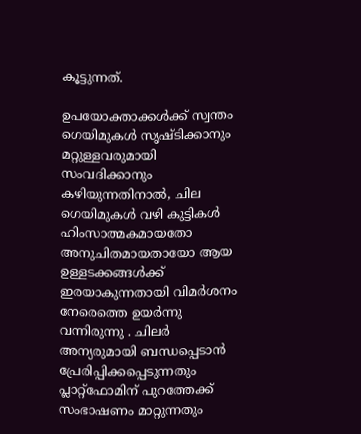കൂട്ടുന്നത്.

ഉപയോക്താക്കൾക്ക് സ്വന്തം ഗെയിമുകൾ സൃഷ്ടിക്കാനും മറ്റുള്ളവരുമായി സംവദിക്കാനും കഴിയുന്നതിനാൽ, ചില ഗെയിമുകൾ വഴി കുട്ടികൾ ഹിംസാത്മകമായതോ അനുചിതമായതായോ ആയ ഉള്ളടക്കങ്ങൾക്ക് ഇരയാകുന്നതായി വിമർശനം നേരെത്തെ ഉയർന്നു വന്നിരുന്നു . ചിലർ അന്യരുമായി ബന്ധപ്പെടാൻ പ്രേരിപ്പിക്കപ്പെടുന്നതും പ്ലാറ്റ്ഫോമിന് പുറത്തേക്ക് സംഭാഷണം മാറ്റുന്നതും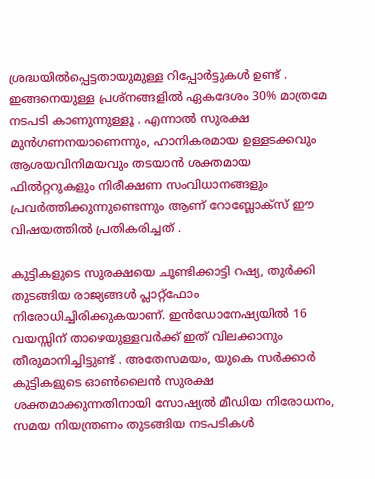ശ്രദ്ധയിൽപ്പെട്ടതായുമുള്ള റിപ്പോർട്ടുകൾ ഉണ്ട് . ഇങ്ങനെയുള്ള പ്രശ്നങ്ങളിൽ ഏകദേശം 30% മാത്രമേ നടപടി കാണുന്നുള്ളൂ . എന്നാൽ സുരക്ഷ മുൻഗണനയാണെന്നും, ഹാനികരമായ ഉള്ളടക്കവും ആശയവിനിമയവും തടയാൻ ശക്തമായ ഫിൽറ്ററുകളും നിരീക്ഷണ സംവിധാനങ്ങളും പ്രവർത്തിക്കുന്നുണ്ടെന്നും ആണ് റോബ്ലോക്സ് ഈ വിഷയത്തിൽ പ്രതികരിച്ചത് .

കുട്ടികളുടെ സുരക്ഷയെ ചൂണ്ടിക്കാട്ടി റഷ്യ, തുർക്കി തുടങ്ങിയ രാജ്യങ്ങൾ പ്ലാറ്റ്ഫോം നിരോധിച്ചിരിക്കുകയാണ്. ഇൻഡോനേഷ്യയിൽ 16 വയസ്സിന് താഴെയുള്ളവർക്ക് ഇത് വിലക്കാനും തീരുമാനിച്ചിട്ടുണ്ട് . അതേസമയം, യുകെ സർക്കാർ കുട്ടികളുടെ ഓൺലൈൻ സുരക്ഷ ശക്തമാക്കുന്നതിനായി സോഷ്യൽ മീഡിയ നിരോധനം, സമയ നിയന്ത്രണം തുടങ്ങിയ നടപടികൾ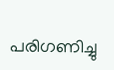പരിഗണിച്ചു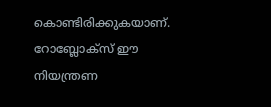കൊണ്ടിരിക്കുകയാണ്. റോബ്ലോക്സ് ഈ നിയന്ത്രണ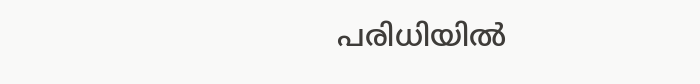പരിധിയിൽ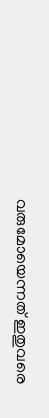വരുമോയെന്നത് ഇതുവരെ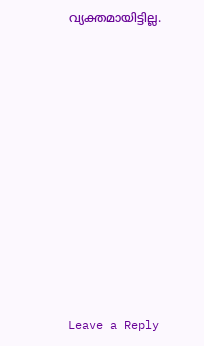വ്യക്തമായിട്ടില്ല.











Leave a Reply